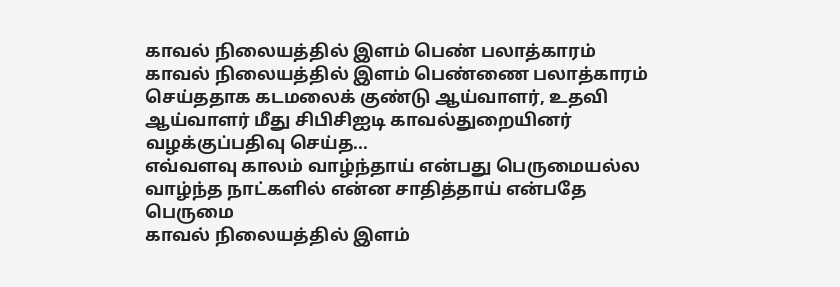காவல் நிலையத்தில் இளம் பெண் பலாத்காரம்
காவல் நிலையத்தில் இளம் பெண்ணை பலாத்காரம் செய்ததாக கடமலைக் குண்டு ஆய்வாளர், உதவி ஆய்வாளர் மீது சிபிசிஐடி காவல்துறையினர் வழக்குப்பதிவு செய்த...
எவ்வளவு காலம் வாழ்ந்தாய் என்பது பெருமையல்ல வாழ்ந்த நாட்களில் என்ன சாதித்தாய் என்பதே பெருமை
காவல் நிலையத்தில் இளம்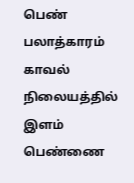பெண் பலாத்காரம்
காவல் நிலையத்தில் இளம் பெண்ணை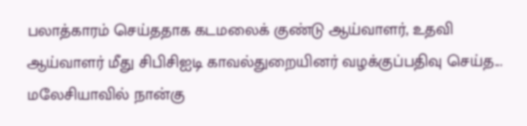பலாத்காரம் செய்ததாக கடமலைக் குண்டு ஆய்வாளர், உதவி ஆய்வாளர் மீது சிபிசிஐடி காவல்துறையினர் வழக்குப்பதிவு செய்த...
மலேசியாவில் நான்கு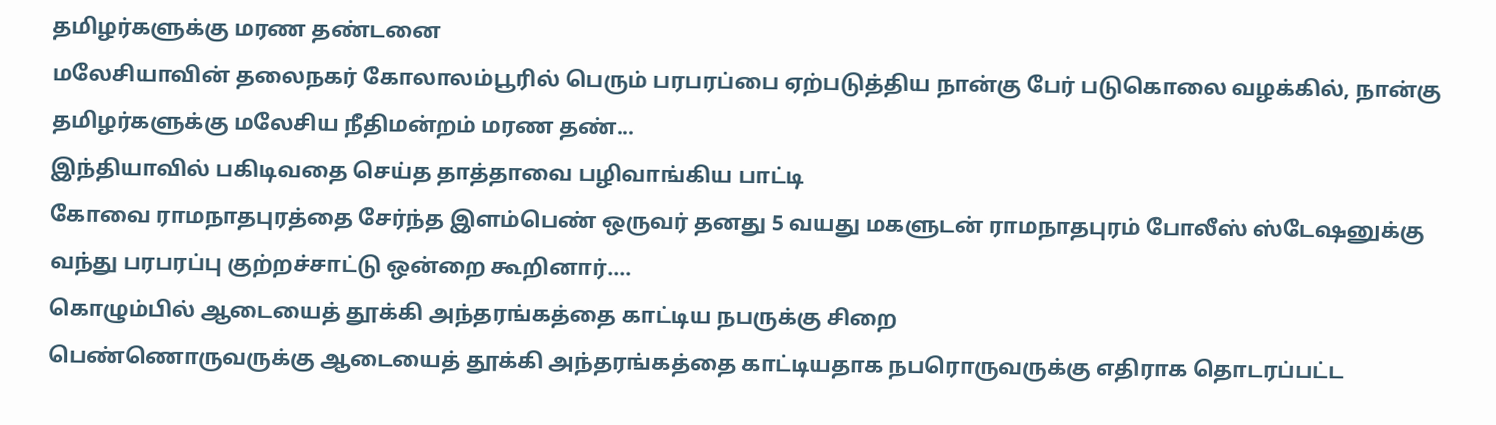தமிழர்களுக்கு மரண தண்டனை
மலேசியாவின் தலைநகர் கோலாலம்பூரில் பெரும் பரபரப்பை ஏற்படுத்திய நான்கு பேர் படுகொலை வழக்கில், நான்கு தமிழர்களுக்கு மலேசிய நீதிமன்றம் மரண தண்...
இந்தியாவில் பகிடிவதை செய்த தாத்தாவை பழிவாங்கிய பாட்டி
கோவை ராமநாதபுரத்தை சேர்ந்த இளம்பெண் ஒருவர் தனது 5 வயது மகளுடன் ராமநாதபுரம் போலீஸ் ஸ்டேஷனுக்கு வந்து பரபரப்பு குற்றச்சாட்டு ஒன்றை கூறினார்....
கொழும்பில் ஆடையைத் தூக்கி அந்தரங்கத்தை காட்டிய நபருக்கு சிறை
பெண்ணொருவருக்கு ஆடையைத் தூக்கி அந்தரங்கத்தை காட்டியதாக நபரொருவருக்கு எதிராக தொடரப்பட்ட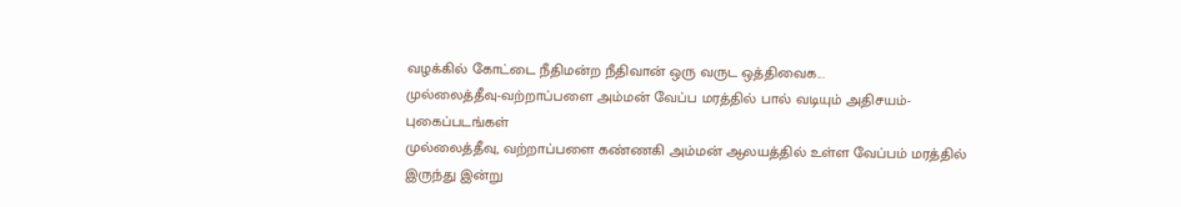வழக்கில் கோட்டை நீதிமன்ற நீதிவான் ஒரு வருட ஒத்திவைக...
முல்லைத்தீவு-வற்றாப்பளை அம்மன் வேப்ப மரத்தில் பால் வடியும் அதிசயம்-புகைப்படங்கள்
முல்லைத்தீவு, வற்றாப்பளை கண்ணகி அம்மன் ஆலயத்தில் உள்ள வேப்பம் மரத்தில் இருந்து இன்று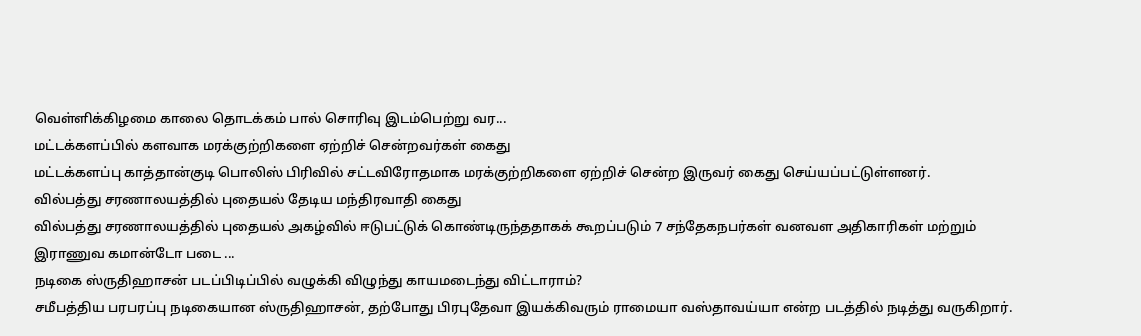வெள்ளிக்கிழமை காலை தொடக்கம் பால் சொரிவு இடம்பெற்று வர...
மட்டக்களப்பில் களவாக மரக்குற்றிகளை ஏற்றிச் சென்றவர்கள் கைது
மட்டக்களப்பு காத்தான்குடி பொலிஸ் பிரிவில் சட்டவிரோதமாக மரக்குற்றிகளை ஏற்றிச் சென்ற இருவர் கைது செய்யப்பட்டுள்ளனர்.
வில்பத்து சரணாலயத்தில் புதையல் தேடிய மந்திரவாதி கைது
வில்பத்து சரணாலயத்தில் புதையல் அகழ்வில் ஈடுபட்டுக் கொண்டிருந்ததாகக் கூறப்படும் 7 சந்தேகநபர்கள் வனவள அதிகாரிகள் மற்றும் இராணுவ கமான்டோ படை ...
நடிகை ஸ்ருதிஹாசன் படப்பிடிப்பில் வழுக்கி விழுந்து காயமடைந்து விட்டாராம்?
சமீபத்திய பரபரப்பு நடிகையான ஸ்ருதிஹாசன், தற்போது பிரபுதேவா இயக்கிவரும் ராமையா வஸ்தாவய்யா என்ற படத்தில் நடித்து வருகிறார்.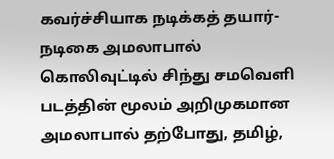கவர்ச்சியாக நடிக்கத் தயார்-நடிகை அமலாபால்
கொலிவுட்டில் சிந்து சமவெளி படத்தின் மூலம் அறிமுகமான அமலாபால் தற்போது, தமிழ்,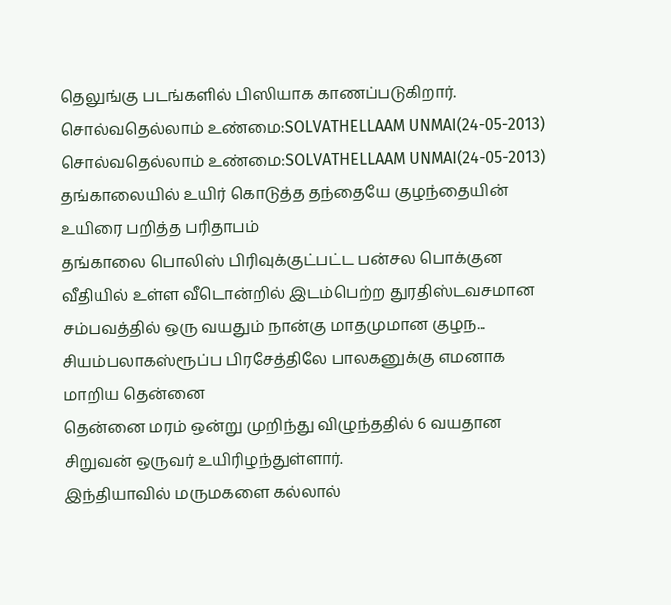தெலுங்கு படங்களில் பிஸியாக காணப்படுகிறார்.
சொல்வதெல்லாம் உண்மை:SOLVATHELLAAM UNMAI(24-05-2013)
சொல்வதெல்லாம் உண்மை:SOLVATHELLAAM UNMAI(24-05-2013)
தங்காலையில் உயிர் கொடுத்த தந்தையே குழந்தையின் உயிரை பறித்த பரிதாபம்
தங்காலை பொலிஸ் பிரிவுக்குட்பட்ட பன்சல பொக்குன வீதியில் உள்ள வீடொன்றில் இடம்பெற்ற துரதிஸ்டவசமான சம்பவத்தில் ஒரு வயதும் நான்கு மாதமுமான குழந...
சியம்பலாகஸ்ரூப்ப பிரசேத்திலே பாலகனுக்கு எமனாக மாறிய தென்னை
தென்னை மரம் ஒன்று முறிந்து விழுந்ததில் 6 வயதான சிறுவன் ஒருவர் உயிரிழந்துள்ளார்.
இந்தியாவில் மருமகளை கல்லால்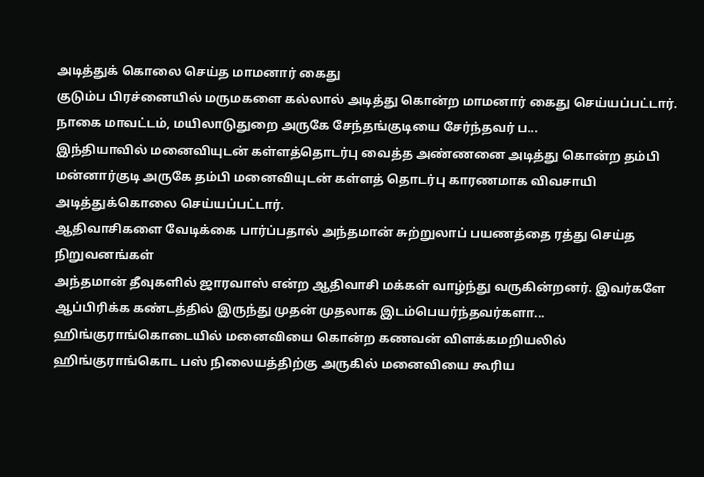அடித்துக் கொலை செய்த மாமனார் கைது
குடும்ப பிரச்னையில் மருமகளை கல்லால் அடித்து கொன்ற மாமனார் கைது செய்யப்பட்டார். நாகை மாவட்டம், மயிலாடுதுறை அருகே சேந்தங்குடியை சேர்ந்தவர் ப...
இந்தியாவில் மனைவியுடன் கள்ளத்தொடர்பு வைத்த அண்ணனை அடித்து கொன்ற தம்பி
மன்னார்குடி அருகே தம்பி மனைவியுடன் கள்ளத் தொடர்பு காரணமாக விவசாயி அடித்துக்கொலை செய்யப்பட்டார்.
ஆதிவாசிகளை வேடிக்கை பார்ப்பதால் அந்தமான் சுற்றுலாப் பயணத்தை ரத்து செய்த நிறுவனங்கள்
அந்தமான் தீவுகளில் ஜாரவாஸ் என்ற ஆதிவாசி மக்கள் வாழ்ந்து வருகின்றனர். இவர்களே ஆப்பிரிக்க கண்டத்தில் இருந்து முதன் முதலாக இடம்பெயர்ந்தவர்களா...
ஹிங்குராங்கொடையில் மனைவியை கொன்ற கணவன் விளக்கமறியலில்
ஹிங்குராங்கொட பஸ் நிலையத்திற்கு அருகில் மனைவியை கூரிய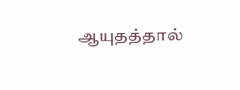ஆயுதத்தால்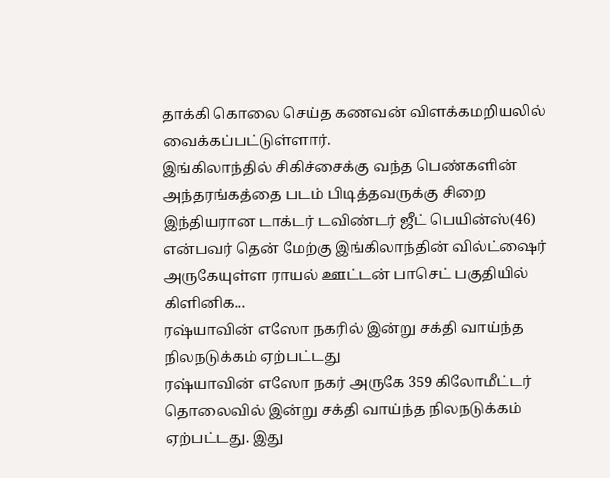தாக்கி கொலை செய்த கணவன் விளக்கமறியலில் வைக்கப்பட்டுள்ளார்.
இங்கிலாந்தில் சிகிச்சைக்கு வந்த பெண்களின் அந்தரங்கத்தை படம் பிடித்தவருக்கு சிறை
இந்தியரான டாக்டர் டவிண்டர் ஜீட் பெயின்ஸ்(46) என்பவர் தென் மேற்கு இங்கிலாந்தின் வில்ட்ஷைர் அருகேயுள்ள ராயல் ஊட்டன் பாசெட் பகுதியில் கிளினிக...
ரஷ்யாவின் எஸோ நகரில் இன்று சக்தி வாய்ந்த நிலநடுக்கம் ஏற்பட்டது
ரஷ்யாவின் எஸோ நகர் அருகே 359 கிலோமீட்டர் தொலைவில் இன்று சக்தி வாய்ந்த நிலநடுக்கம் ஏற்பட்டது. இது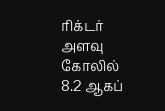ரிக்டர் அளவு கோலில் 8.2 ஆகப்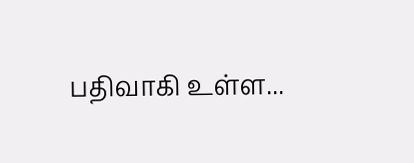பதிவாகி உள்ள...